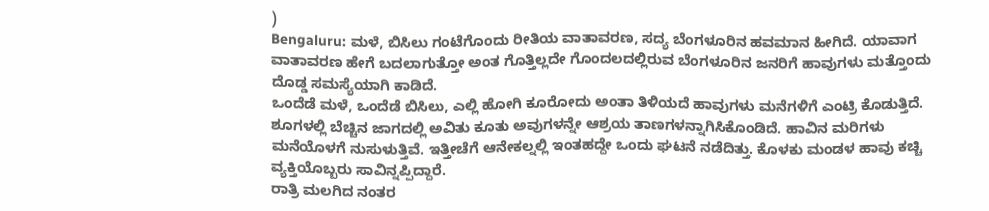)
Bengaluru: ಮಳೆ, ಬಿಸಿಲು ಗಂಟೆಗೊಂದು ರೀತಿಯ ವಾತಾವರಣ, ಸದ್ಯ ಬೆಂಗಳೂರಿನ ಹವಮಾನ ಹೀಗಿದೆ. ಯಾವಾಗ ವಾತಾವರಣ ಹೇಗೆ ಬದಲಾಗುತ್ತೋ ಅಂತ ಗೊತ್ತಿಲ್ಲದೇ ಗೊಂದಲದಲ್ಲಿರುವ ಬೆಂಗಳೂರಿನ ಜನರಿಗೆ ಹಾವುಗಳು ಮತ್ತೊಂದು ದೊಡ್ಡ ಸಮಸ್ಯೆಯಾಗಿ ಕಾಡಿದೆ.
ಒಂದೆಡೆ ಮಳೆ, ಒಂದೆಡೆ ಬಿಸಿಲು, ಎಲ್ಲಿ ಹೋಗಿ ಕೂರೋದು ಅಂತಾ ತಿಳಿಯದೆ ಹಾವುಗಳು ಮನೆಗಳಿಗೆ ಎಂಟ್ರಿ ಕೊಡುತ್ತಿದೆ. ಶೂಗಳಲ್ಲಿ ಬೆಚ್ಚಿನ ಜಾಗದಲ್ಲಿ ಅವಿತು ಕೂತು ಅವುಗಳನ್ನೇ ಆಶ್ರಯ ತಾಣಗಳನ್ನಾಗಿಸಿಕೊಂಡಿದೆ. ಹಾವಿನ ಮರಿಗಳು ಮನೆಯೊಳಗೆ ನುಸುಳುತ್ತಿವೆ. ಇತ್ತೀಚೆಗೆ ಆನೇಕಲ್ನಲ್ಲಿ ಇಂತಹದ್ದೇ ಒಂದು ಘಟನೆ ನಡೆದಿತ್ತು. ಕೊಳಕು ಮಂಡಳ ಹಾವು ಕಚ್ಚಿ ವ್ಯಕ್ತಿಯೊಬ್ಬರು ಸಾವಿನ್ನಪ್ಪಿದ್ದಾರೆ.
ರಾತ್ರಿ ಮಲಗಿದ ನಂತರ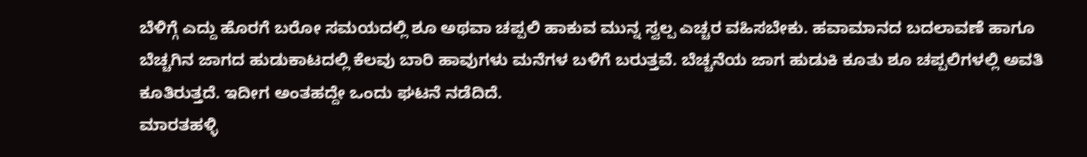ಬೆಳಿಗ್ಗೆ ಎದ್ದು ಹೊರಗೆ ಬರೋ ಸಮಯದಲ್ಲಿ ಶೂ ಅಥವಾ ಚಪ್ಪಲಿ ಹಾಕುವ ಮುನ್ನ ಸ್ವಲ್ಪ ಎಚ್ಚರ ವಹಿಸಬೇಕು. ಹವಾಮಾನದ ಬದಲಾವಣೆ ಹಾಗೂ ಬೆಚ್ಚಗಿನ ಜಾಗದ ಹುಡುಕಾಟದಲ್ಲಿ ಕೆಲವು ಬಾರಿ ಹಾವುಗಳು ಮನೆಗಳ ಬಳಿಗೆ ಬರುತ್ತವೆ. ಬೆಚ್ಚನೆಯ ಜಾಗ ಹುಡುಕಿ ಕೂತು ಶೂ ಚಪ್ಪಲಿಗಳಲ್ಲಿ ಅವತಿ ಕೂತಿರುತ್ತದೆ. ಇದೀಗ ಅಂತಹದ್ದೇ ಒಂದು ಘಟನೆ ನಡೆದಿದೆ.
ಮಾರತಹಳ್ಳಿ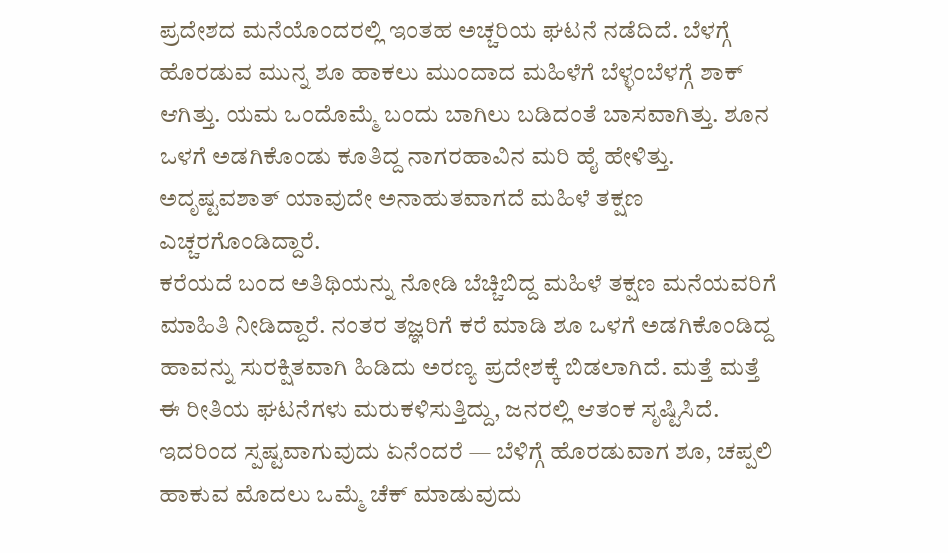ಪ್ರದೇಶದ ಮನೆಯೊಂದರಲ್ಲಿ ಇಂತಹ ಅಚ್ಚರಿಯ ಘಟನೆ ನಡೆದಿದೆ. ಬೆಳಗ್ಗೆ ಹೊರಡುವ ಮುನ್ನ ಶೂ ಹಾಕಲು ಮುಂದಾದ ಮಹಿಳೆಗೆ ಬೆಳ್ಳಂಬೆಳಗ್ಗೆ ಶಾಕ್ ಆಗಿತ್ತು. ಯಮ ಒಂದೊಮ್ಮೆ ಬಂದು ಬಾಗಿಲು ಬಡಿದಂತೆ ಬಾಸವಾಗಿತ್ತು. ಶೂನ ಒಳಗೆ ಅಡಗಿಕೊಂಡು ಕೂತಿದ್ದ ನಾಗರಹಾವಿನ ಮರಿ ಹೈ ಹೇಳಿತ್ತು. ಅದೃಷ್ಟವಶಾತ್ ಯಾವುದೇ ಅನಾಹುತವಾಗದೆ ಮಹಿಳೆ ತಕ್ಷಣ ಎಚ್ಚರಗೊಂಡಿದ್ದಾರೆ.
ಕರೆಯದೆ ಬಂದ ಅತಿಥಿಯನ್ನು ನೋಡಿ ಬೆಚ್ಚಿಬಿದ್ದ ಮಹಿಳೆ ತಕ್ಷಣ ಮನೆಯವರಿಗೆ ಮಾಹಿತಿ ನೀಡಿದ್ದಾರೆ. ನಂತರ ತಜ್ಞರಿಗೆ ಕರೆ ಮಾಡಿ ಶೂ ಒಳಗೆ ಅಡಗಿಕೊಂಡಿದ್ದ ಹಾವನ್ನು ಸುರಕ್ಷಿತವಾಗಿ ಹಿಡಿದು ಅರಣ್ಯ ಪ್ರದೇಶಕ್ಕೆ ಬಿಡಲಾಗಿದೆ. ಮತ್ತೆ ಮತ್ತೆ ಈ ರೀತಿಯ ಘಟನೆಗಳು ಮರುಕಳಿಸುತ್ತಿದ್ದು, ಜನರಲ್ಲಿ ಆತಂಕ ಸೃಷ್ಟಿಸಿದೆ.
ಇದರಿಂದ ಸ್ಪಷ್ಟವಾಗುವುದು ಏನೆಂದರೆ — ಬೆಳಿಗ್ಗೆ ಹೊರಡುವಾಗ ಶೂ, ಚಪ್ಪಲಿ ಹಾಕುವ ಮೊದಲು ಒಮ್ಮೆ ಚೆಕ್ ಮಾಡುವುದು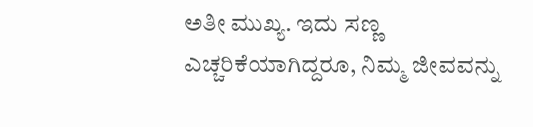ಅತೀ ಮುಖ್ಯ. ಇದು ಸಣ್ಣ ಎಚ್ಚರಿಕೆಯಾಗಿದ್ದರೂ, ನಿಮ್ಮ ಜೀವವನ್ನು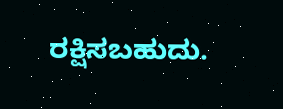ರಕ್ಷಿಸಬಹುದು.